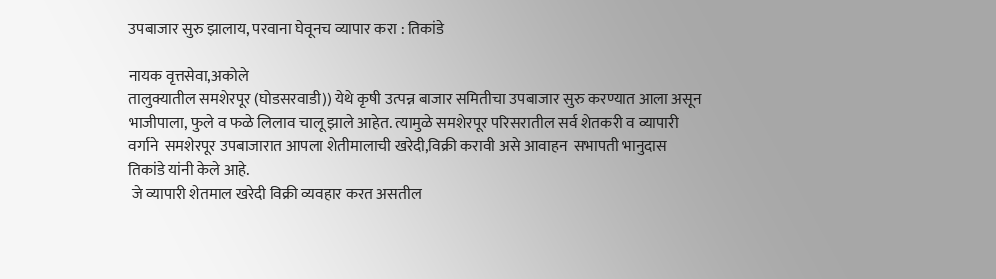उपबाजार सुरु झालाय, परवाना घेवूनच व्यापार करा : तिकांडे

नायक वृत्तसेवा,अकोले
तालुक्यातील समशेरपूर (घोडसरवाडी)) येथे कृषी उत्पन्न बाजार समितीचा उपबाजार सुरु करण्यात आला असून भाजीपाला, फुले व फळे लिलाव चालू झाले आहेत. त्यामुळे समशेरपूर परिसरातील सर्व शेतकरी व व्यापारी वर्गाने  समशेरपूर उपबाजारात आपला शेतीमालाची खरेदी,विक्री करावी असे आवाहन  सभापती भानुदास  तिकांडे यांनी केले आहे.
 जे व्यापारी शेतमाल खरेदी विक्री व्यवहार करत असतील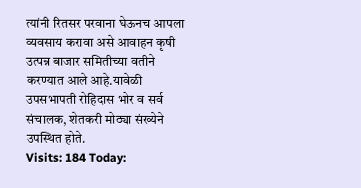त्यांनी रितसर परवाना घेऊनच आपला व्यवसाय करावा असे आवाहन कृषी उत्पन्न बाजार समितीच्या वतीने करण्यात आले आहे.यावेळी उपसभापती रोहिदास भोर व सर्व  संचालक, शेतकरी मोठ्या संख्येने उपस्थित होते.
Visits: 184 Today: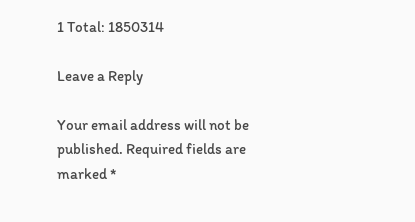1 Total: 1850314

Leave a Reply

Your email address will not be published. Required fields are marked *